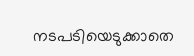നടപടിയെടുക്കാതെ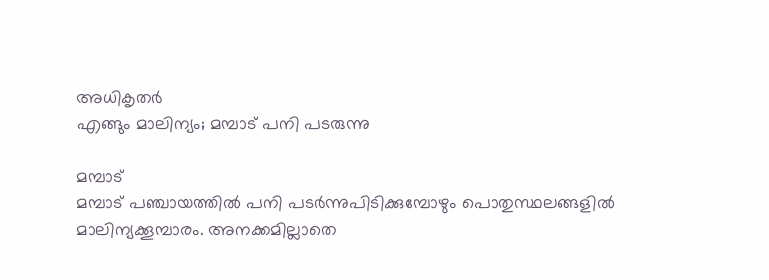അധികൃതർ
എങ്ങും മാലിന്യം; മമ്പാട് പനി പടരുന്നു

മമ്പാട്
മമ്പാട് പഞ്ചായത്തിൽ പനി പടർന്നുപിടിക്കുമ്പോഴും പൊതുസ്ഥലങ്ങളിൽ മാലിന്യക്കൂമ്പാരം. അനക്കമില്ലാതെ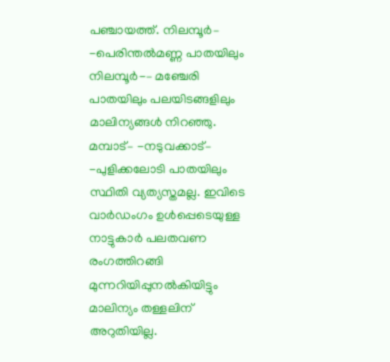പഞ്ചായത്ത്. നിലമ്പൂർ– -പെരിന്തൽമണ്ണ പാതയിലും നിലമ്പൂർ-– മഞ്ചേരി പാതയിലും പലയിടങ്ങളിലും മാലിന്യങ്ങൾ നിറഞ്ഞു. മമ്പാട്– -നടുവക്കാട്– -പുളിക്കലോടി പാതയിലും സ്ഥിതി വ്യത്യസ്തമല്ല. ഇവിടെ വാർഡംഗം ഉൾപ്പെടെയുള്ള നാട്ടുകാർ പലതവണ രംഗത്തിറങ്ങി മുന്നറിയിപ്പുനൽകിയിട്ടും മാലിന്യം തള്ളലിന് അറുതിയില്ല.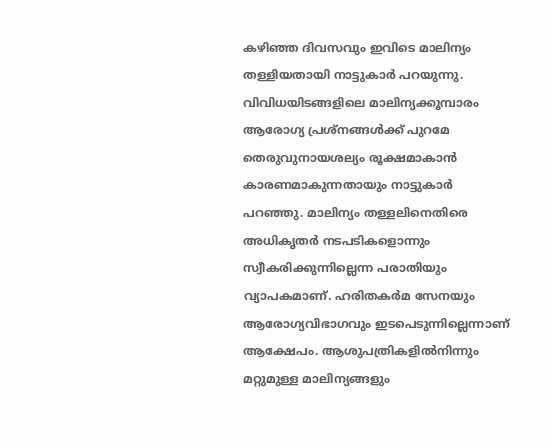കഴിഞ്ഞ ദിവസവും ഇവിടെ മാലിന്യം തള്ളിയതായി നാട്ടുകാർ പറയുന്നു. വിവിധയിടങ്ങളിലെ മാലിന്യക്കൂമ്പാരം ആരോഗ്യ പ്രശ്നങ്ങൾക്ക് പുറമേ തെരുവുനായശല്യം രൂക്ഷമാകാൻ കാരണമാകുന്നതായും നാട്ടുകാർ പറഞ്ഞു. മാലിന്യം തള്ളലിനെതിരെ അധികൃതർ നടപടികളൊന്നും സ്വീകരിക്കുന്നില്ലെന്ന പരാതിയും വ്യാപകമാണ്. ഹരിതകർമ സേനയും ആരോഗ്യവിഭാഗവും ഇടപെടുന്നില്ലെന്നാണ് ആക്ഷേപം. ആശുപത്രികളിൽനിന്നും മറ്റുമുള്ള മാലിന്യങ്ങളും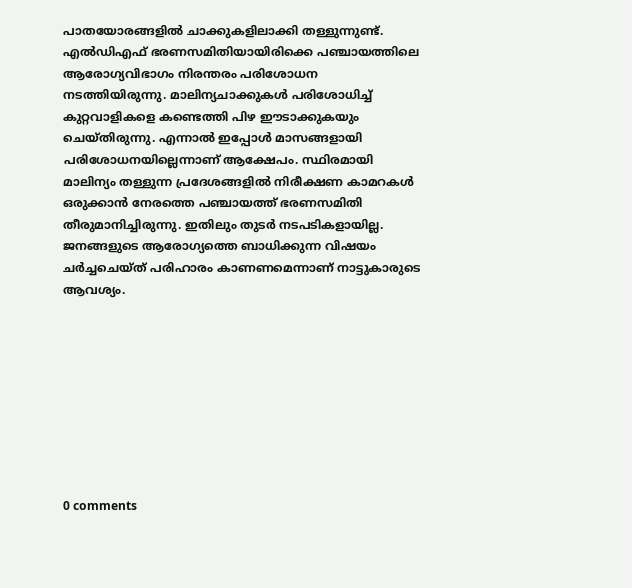പാതയോരങ്ങളിൽ ചാക്കുകളിലാക്കി തള്ളുന്നുണ്ട്. എൽഡിഎഫ് ഭരണസമിതിയായിരിക്കെ പഞ്ചായത്തിലെ ആരോഗ്യവിഭാഗം നിരന്തരം പരിശോധന നടത്തിയിരുന്നു. മാലിന്യചാക്കുകൾ പരിശോധിച്ച് കുറ്റവാളികളെ കണ്ടെത്തി പിഴ ഈടാക്കുകയും ചെയ്തിരുന്നു. എന്നാൽ ഇപ്പോൾ മാസങ്ങളായി പരിശോധനയില്ലെന്നാണ് ആക്ഷേപം. സ്ഥിരമായി മാലിന്യം തള്ളുന്ന പ്രദേശങ്ങളിൽ നിരീക്ഷണ കാമറകൾ ഒരുക്കാൻ നേരത്തെ പഞ്ചായത്ത് ഭരണസമിതി തീരുമാനിച്ചിരുന്നു. ഇതിലും തുടർ നടപടികളായില്ല. ജനങ്ങളുടെ ആരോഗ്യത്തെ ബാധിക്കുന്ന വിഷയം ചർച്ചചെയ്ത് പരിഹാരം കാണണമെന്നാണ് നാട്ടുകാരുടെ ആവശ്യം.









0 comments